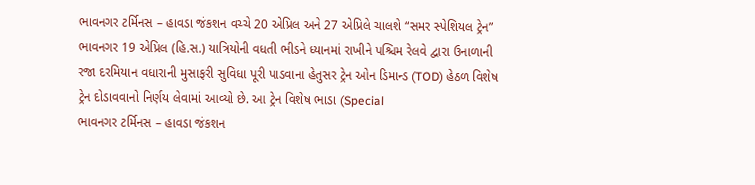ભાવનગર ટર્મિનસ – હાવડા જંકશન વચ્ચે 20 એપ્રિલ અને 27 એપ્રિલે ચાલશે “સમર સ્પેશિયલ ટ્રેન”
ભાવનગર 19 એપ્રિલ (હિ.સ.) યાત્રિયોની વધતી ભીડને ધ્યાનમાં રાખીને પશ્ચિમ રેલવે દ્વારા ઉનાળાની રજા દરમિયાન વધારાની મુસાફરી સુવિધા પૂરી પાડવાના હેતુસર ટ્રેન ઓન ડિમાન્ડ (TOD) હેઠળ વિશેષ ટ્રેન દોડાવવાનો નિર્ણય લેવામાં આવ્યો છે. આ ટ્રેન વિશેષ ભાડા (Special
ભાવનગર ટર્મિનસ – હાવડા જંકશન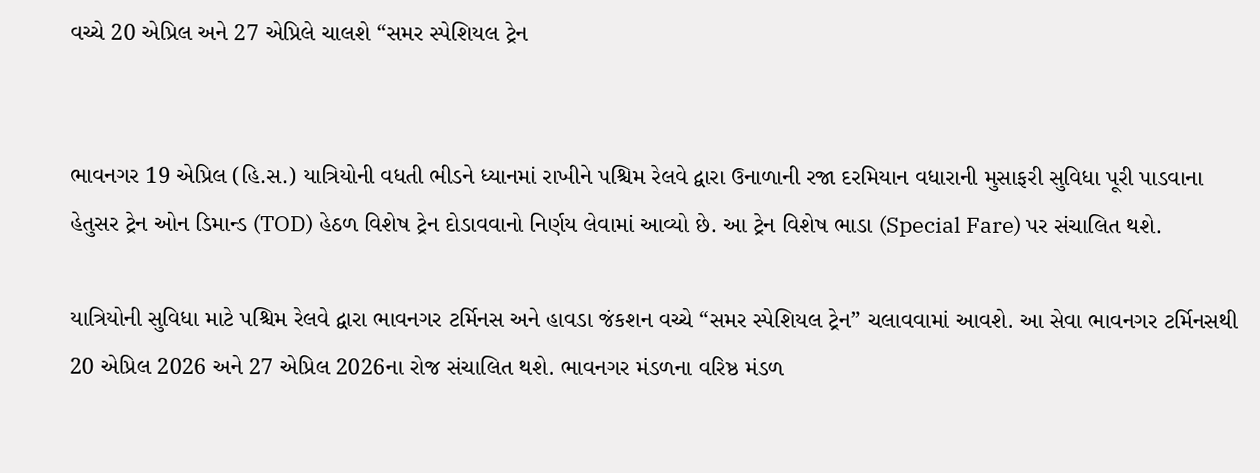વચ્ચે 20 એપ્રિલ અને 27 એપ્રિલે ચાલશે “સમર સ્પેશિયલ ટ્રેન


ભાવનગર 19 એપ્રિલ (હિ.સ.) યાત્રિયોની વધતી ભીડને ધ્યાનમાં રાખીને પશ્ચિમ રેલવે દ્વારા ઉનાળાની રજા દરમિયાન વધારાની મુસાફરી સુવિધા પૂરી પાડવાના હેતુસર ટ્રેન ઓન ડિમાન્ડ (TOD) હેઠળ વિશેષ ટ્રેન દોડાવવાનો નિર્ણય લેવામાં આવ્યો છે. આ ટ્રેન વિશેષ ભાડા (Special Fare) પર સંચાલિત થશે.

યાત્રિયોની સુવિધા માટે પશ્ચિમ રેલવે દ્વારા ભાવનગર ટર્મિનસ અને હાવડા જંકશન વચ્ચે “સમર સ્પેશિયલ ટ્રેન” ચલાવવામાં આવશે. આ સેવા ભાવનગર ટર્મિનસથી 20 એપ્રિલ 2026 અને 27 એપ્રિલ 2026ના રોજ સંચાલિત થશે. ભાવનગર મંડળના વરિષ્ઠ મંડળ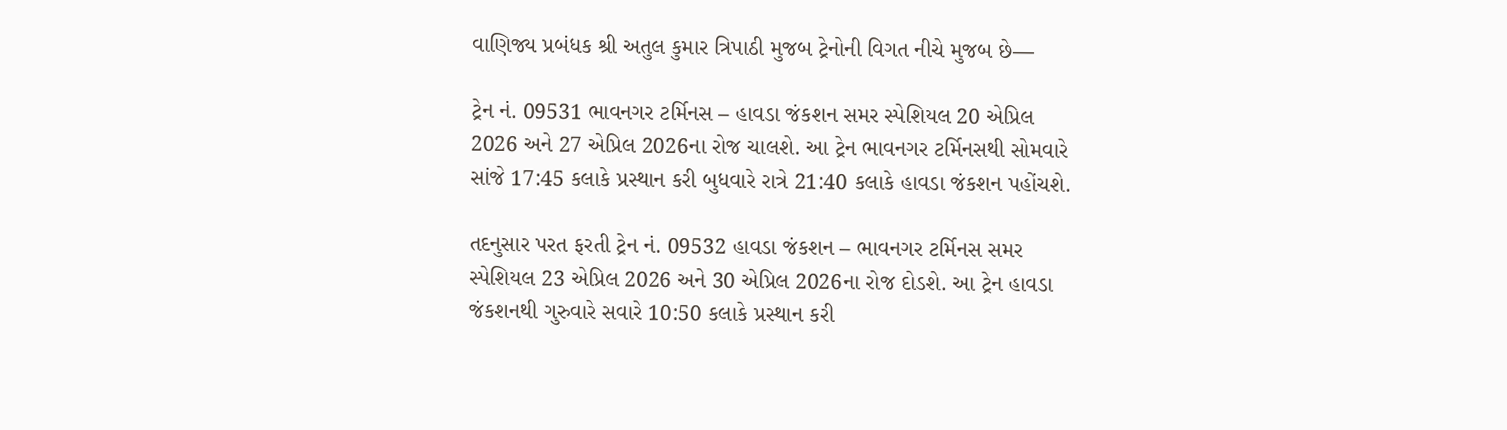વાણિજ્ય પ્રબંધક શ્રી અતુલ કુમાર ત્રિપાઠી મુજબ ટ્રેનોની વિગત નીચે મુજબ છે—

ટ્રેન નં. 09531 ભાવનગર ટર્મિનસ – હાવડા જંકશન સમર સ્પેશિયલ 20 એપ્રિલ 2026 અને 27 એપ્રિલ 2026ના રોજ ચાલશે. આ ટ્રેન ભાવનગર ટર્મિનસથી સોમવારે સાંજે 17:45 કલાકે પ્રસ્થાન કરી બુધવારે રાત્રે 21:40 કલાકે હાવડા જંકશન પહોંચશે.

તદનુસાર પરત ફરતી ટ્રેન નં. 09532 હાવડા જંકશન – ભાવનગર ટર્મિનસ સમર સ્પેશિયલ 23 એપ્રિલ 2026 અને 30 એપ્રિલ 2026ના રોજ દોડશે. આ ટ્રેન હાવડા જંકશનથી ગુરુવારે સવારે 10:50 કલાકે પ્રસ્થાન કરી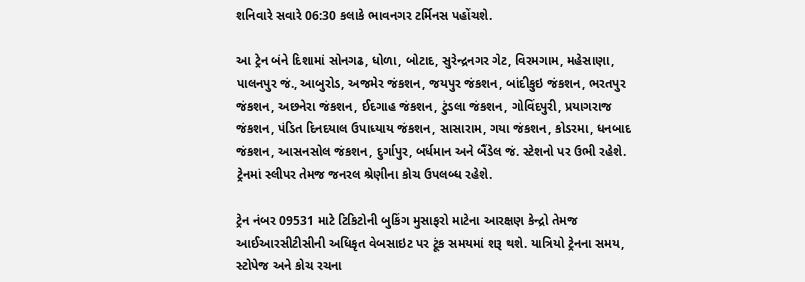શનિવારે સવારે 06:30 કલાકે ભાવનગર ટર્મિનસ પહોંચશે.

આ ટ્રેન બંને દિશામાં સોનગઢ, ધોળા, બોટાદ, સુરેન્દ્રનગર ગેટ, વિરમગામ, મહેસાણા, પાલનપુર જં., આબુરોડ, અજમેર જંકશન, જયપુર જંકશન, બાંદીકુઇ જંકશન, ભરતપુર જંકશન, અછનેરા જંકશન, ઈદગાહ જંકશન, ટુંડલા જંકશન, ગોવિંદપુરી, પ્રયાગરાજ જંકશન, પંડિત દિનદયાલ ઉપાધ્યાય જંકશન, સાસારામ, ગયા જંકશન, કોડરમા, ધનબાદ જંકશન, આસનસોલ જંકશન, દુર્ગાપુર, બર્ધમાન અને બૈંડેલ જં. સ્ટેશનો પર ઉભી રહેશે. ટ્રેનમાં સ્લીપર તેમજ જનરલ શ્રેણીના કોચ ઉપલબ્ધ રહેશે.

ટ્રેન નંબર 09531 માટે ટિકિટોની બુકિંગ મુસાફરો માટેના આરક્ષણ કેન્દ્રો તેમજ આઈઆરસીટીસીની અધિકૃત વેબસાઇટ પર ટૂંક સમયમાં શરૂ થશે. યાત્રિયો ટ્રેનના સમય, સ્ટોપેજ અને કોચ રચના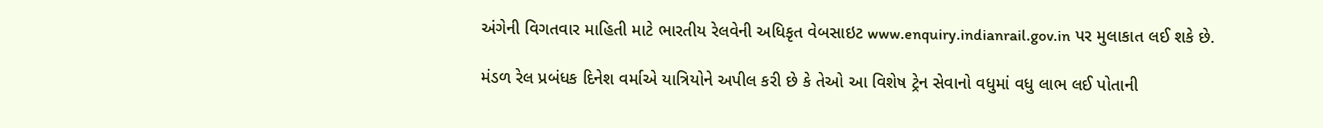અંગેની વિગતવાર માહિતી માટે ભારતીય રેલવેની અધિકૃત વેબસાઇટ www.enquiry.indianrail.gov.in પર મુલાકાત લઈ શકે છે.

મંડળ રેલ પ્રબંધક દિનેશ વર્માએ યાત્રિયોને અપીલ કરી છે કે તેઓ આ વિશેષ ટ્રેન સેવાનો વધુમાં વધુ લાભ લઈ પોતાની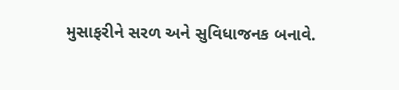મુસાફરીને સરળ અને સુવિધાજનક બનાવે.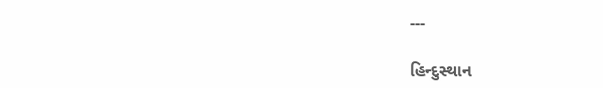---

હિન્દુસ્થાન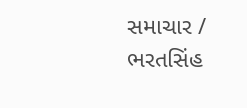સમાચાર / ભરતસિંહ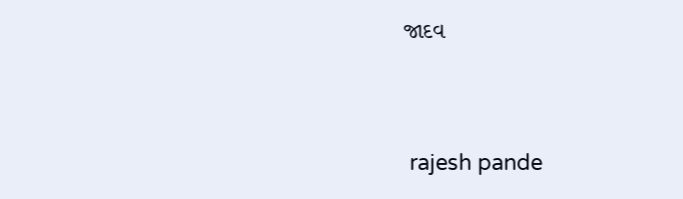જાદવ


 rajesh pande